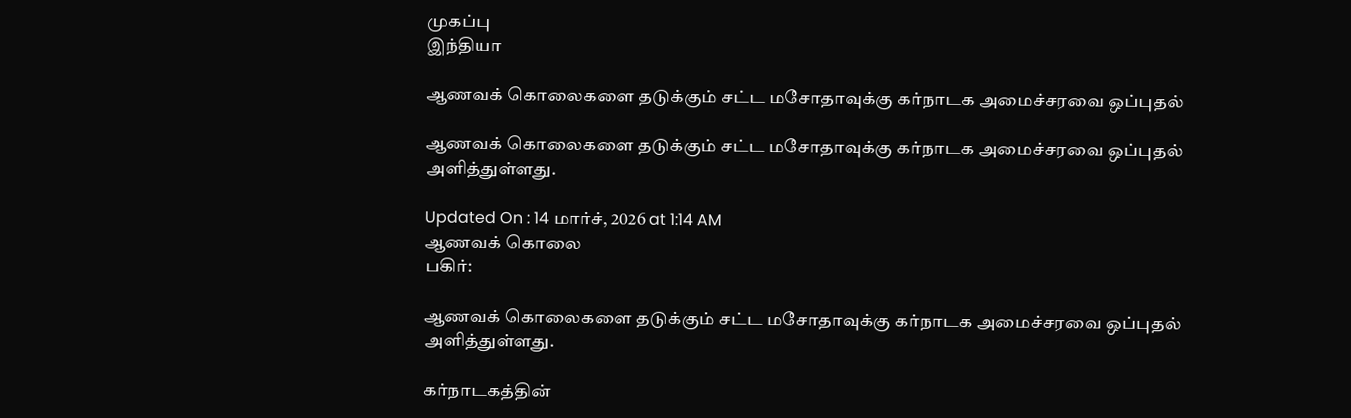முகப்பு
இந்தியா

ஆணவக் கொலைகளை தடுக்கும் சட்ட மசோதாவுக்கு கர்நாடக அமைச்சரவை ஒப்புதல்

ஆணவக் கொலைகளை தடுக்கும் சட்ட மசோதாவுக்கு கர்நாடக அமைச்சரவை ஒப்புதல் அளித்துள்ளது.

Updated On : 14 மார்ச், 2026 at 1:14 AM
ஆணவக் கொலை
பகிர்:

ஆணவக் கொலைகளை தடுக்கும் சட்ட மசோதாவுக்கு கர்நாடக அமைச்சரவை ஒப்புதல் அளித்துள்ளது.

கர்நாடகத்தின்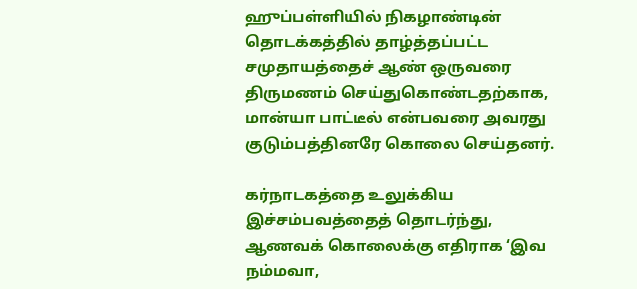ஹுப்பள்ளியில் நிகழாண்டின் தொடக்கத்தில் தாழ்த்தப்பட்ட சமுதாயத்தைச் ஆண் ஒருவரை திருமணம் செய்துகொண்டதற்காக, மான்யா பாட்டீல் என்பவரை அவரது குடும்பத்தினரே கொலை செய்தனர்.

கர்நாடகத்தை உலுக்கிய இச்சம்பவத்தைத் தொடர்ந்து, ஆணவக் கொலைக்கு எதிராக ‘இவ நம்மவா,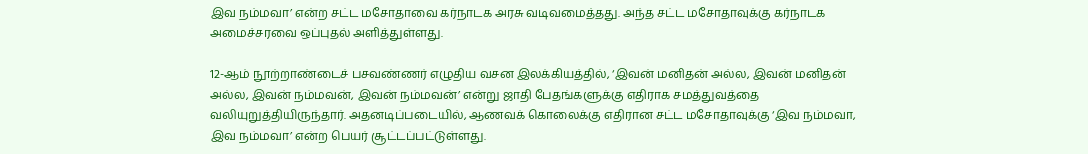இவ நம்மவா’ என்ற சட்ட மசோதாவை கர்நாடக அரசு வடிவமைத்தது. அந்த சட்ட மசோதாவுக்கு கர்நாடக அமைச்சரவை ஒப்புதல் அளித்துள்ளது.

12-ஆம் நூற்றாண்டைச் பசவண்ணர் எழுதிய வசன இலக்கியத்தில், ‘இவன் மனிதன் அல்ல, இவன் மனிதன் அல்ல, இவன் நம்மவன், இவன் நம்மவன்’ என்று ஜாதி பேதங்களுக்கு எதிராக சமத்துவத்தை வலியுறுத்தியிருந்தார். அதனடிப்படையில், ஆணவக் கொலைக்கு எதிரான சட்ட மசோதாவுக்கு ‘இவ நம்மவா, இவ நம்மவா’ என்ற பெயர் சூட்டப்பட்டுள்ளது.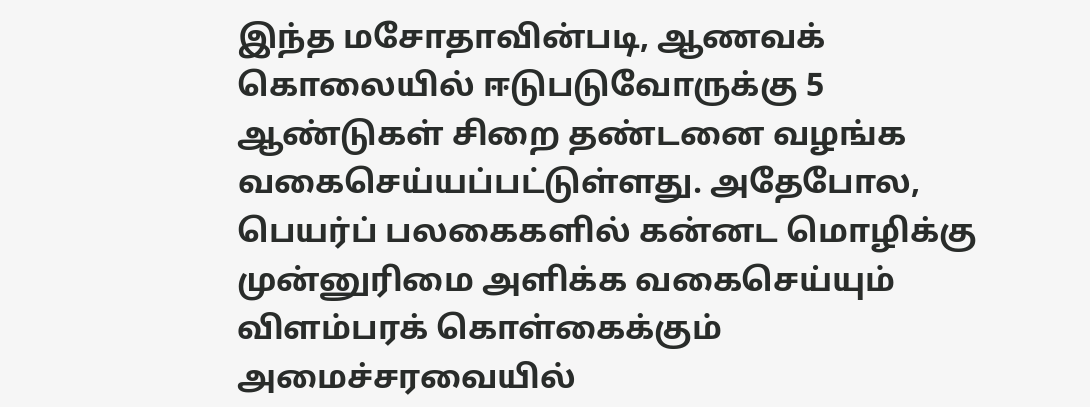இந்த மசோதாவின்படி, ஆணவக் கொலையில் ஈடுபடுவோருக்கு 5 ஆண்டுகள் சிறை தண்டனை வழங்க வகைசெய்யப்பட்டுள்ளது. அதேபோல, பெயர்ப் பலகைகளில் கன்னட மொழிக்கு முன்னுரிமை அளிக்க வகைசெய்யும் விளம்பரக் கொள்கைக்கும் அமைச்சரவையில்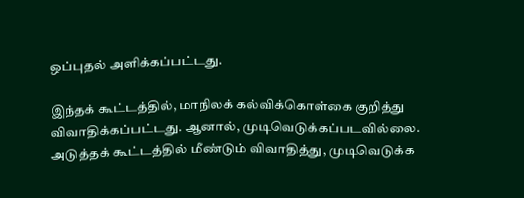ஒப்புதல் அளிக்கப்பட்டது.

இந்தக் கூட்டத்தில், மாநிலக் கல்விக்கொள்கை குறித்து விவாதிக்கப்பட்டது. ஆனால், முடிவெடுக்கப்படவில்லை. அடுத்தக் கூட்டத்தில் மீண்டும் விவாதித்து, முடிவெடுக்க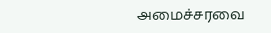அமைச்சரவை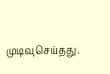முடிவுசெய்தது.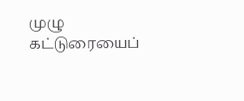முழு கட்டுரையைப்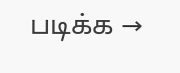படிக்க →